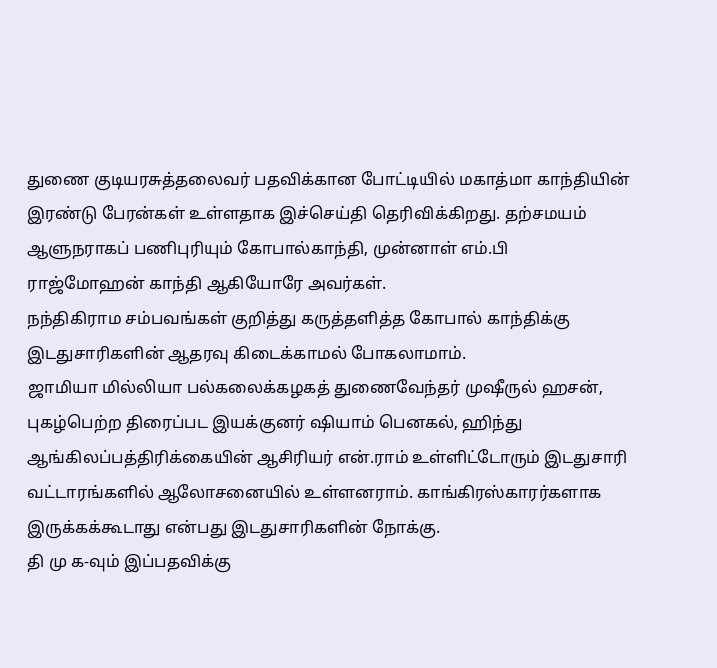துணை குடியரசுத்தலைவர் பதவிக்கான போட்டியில் மகாத்மா காந்தியின் இரண்டு பேரன்கள் உள்ளதாக இச்செய்தி தெரிவிக்கிறது. தற்சமயம் ஆளுநராகப் பணிபுரியும் கோபால்காந்தி, முன்னாள் எம்.பி ராஜ்மோஹன் காந்தி ஆகியோரே அவர்கள்.
நந்திகிராம சம்பவங்கள் குறித்து கருத்தளித்த கோபால் காந்திக்கு இடதுசாரிகளின் ஆதரவு கிடைக்காமல் போகலாமாம்.
ஜாமியா மில்லியா பல்கலைக்கழகத் துணைவேந்தர் முஷீருல் ஹசன், புகழ்பெற்ற திரைப்பட இயக்குனர் ஷியாம் பெனகல், ஹிந்து ஆங்கிலப்பத்திரிக்கையின் ஆசிரியர் என்.ராம் உள்ளிட்டோரும் இடதுசாரி வட்டாரங்களில் ஆலோசனையில் உள்ளனராம். காங்கிரஸ்காரர்களாக இருக்கக்கூடாது என்பது இடதுசாரிகளின் நோக்கு.
தி மு க-வும் இப்பதவிக்கு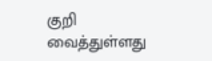குறி வைத்துள்ளது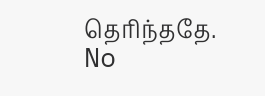தெரிந்ததே.
No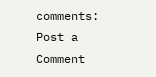comments:
Post a Comment